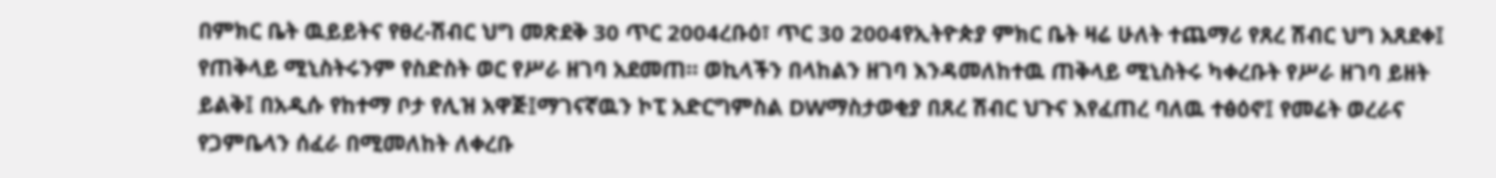በምክር ቤት ዉይይትና የፀረ-ሽብር ህግ መጽደቅ 30 ጥር 2004ረቡዕ፣ ጥር 30 2004የኢትዮጵያ ምክር ቤት ዛሬ ሁለት ተጨማሪ የጸረ ሽብር ህግ አጸደቀ፤ የጠቅላይ ሚኒስትሩንም የስድስት ወር የሥራ ዘገባ አደመጠ። ወኪላችን በላከልን ዘገባ እንዳመለከተዉ ጠቅላይ ሚኒስትሩ ካቀረቡት የሥራ ዘገባ ይዘት ይልቅ፤ በአዲሱ የከተማ ቦታ የሊዝ አዋጅ፤ማገናኛዉን ኮፒ አድርግምስል DWማስታወቂያ በጸረ ሽብር ህጉና እየፈጠረ ባለዉ ተፅዕኖ፤ የመሬት ወረራና የጋምቤላን ሰፈራ በሚመለከት ለቀረቡ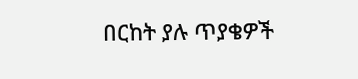በርከት ያሉ ጥያቄዎች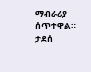ማብራሪያ ሰጥተዋል። ታደሰ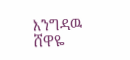እንግዳዉ ሸዋዬ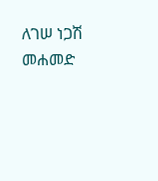ለገሠ ነጋሽ መሐመድ